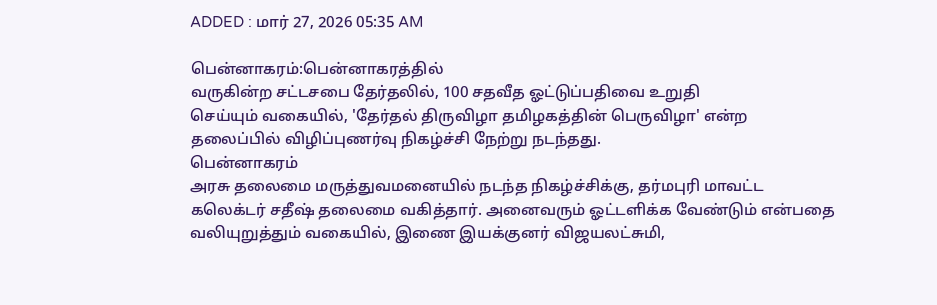ADDED : மார் 27, 2026 05:35 AM

பென்னாகரம்:பென்னாகரத்தில்
வருகின்ற சட்டசபை தேர்தலில், 100 சதவீத ஓட்டுப்பதிவை உறுதி
செய்யும் வகையில், 'தேர்தல் திருவிழா தமிழகத்தின் பெருவிழா' என்ற
தலைப்பில் விழிப்புணர்வு நிகழ்ச்சி நேற்று நடந்தது.
பென்னாகரம்
அரசு தலைமை மருத்துவமனையில் நடந்த நிகழ்ச்சிக்கு, தர்மபுரி மாவட்ட
கலெக்டர் சதீஷ் தலைமை வகித்தார். அனைவரும் ஓட்டளிக்க வேண்டும் என்பதை
வலியுறுத்தும் வகையில், இணை இயக்குனர் விஜயலட்சுமி,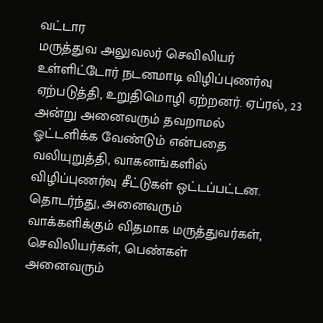வட்டார
மருத்துவ அலுவலர் செவிலியர் உள்ளிட்டோர் நடனமாடி விழிப்புணர்வு
ஏற்படுத்தி, உறுதிமொழி ஏற்றனர். ஏப்ரல், 23 அன்று அனைவரும் தவறாமல்
ஓட்டளிக்க வேண்டும் என்பதை வலியுறுத்தி, வாகனங்களில்
விழிப்புணர்வு சீட்டுகள் ஒட்டப்பட்டன. தொடர்ந்து, அனைவரும்
வாக்களிக்கும் விதமாக மருத்துவர்கள், செவிலியர்கள், பெண்கள்
அனைவரும்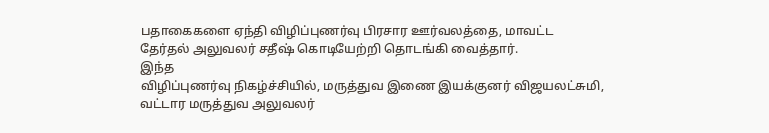பதாகைகளை ஏந்தி விழிப்புணர்வு பிரசார ஊர்வலத்தை, மாவட்ட
தேர்தல் அலுவலர் சதீஷ் கொடியேற்றி தொடங்கி வைத்தார்.
இந்த
விழிப்புணர்வு நிகழ்ச்சியில், மருத்துவ இணை இயக்குனர் விஜயலட்சுமி,
வட்டார மருத்துவ அலுவலர்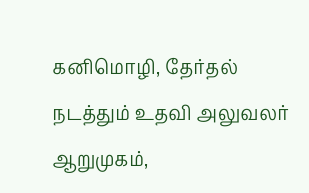கனிமொழி, தேர்தல் நடத்தும் உதவி அலுவலர்
ஆறுமுகம்,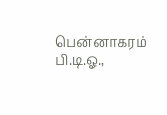பென்னாகரம் பி.டி.ஓ.,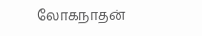லோகநாதன்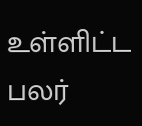உள்ளிட்ட பலர்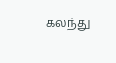கலந்து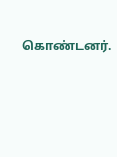கொண்டனர்.